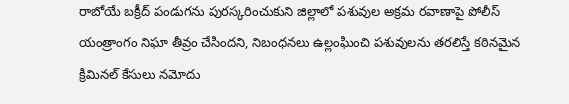రాబోయే బక్రీద్ పండుగను పురస్కరించుకుని జిల్లాలో పశువుల అక్రమ రవాణాపై పోలీస్ యంత్రాంగం నిఘా తీవ్రం చేసిందని, నిబంధనలు ఉల్లంఘించి పశువులను తరలిస్తే కఠినమైన క్రిమినల్ కేసులు నమోదు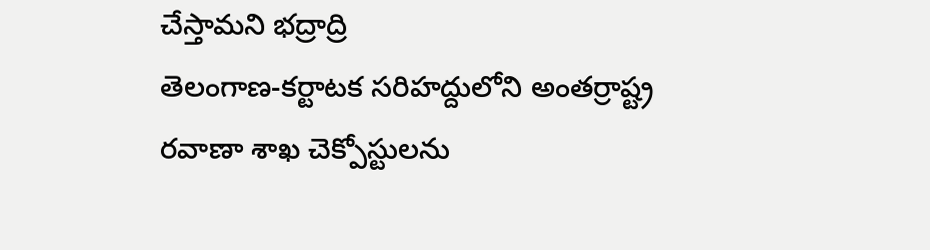చేస్తామని భద్రాద్రి
తెలంగాణ-కర్టాటక సరిహద్దులోని అంతర్రాష్ట్ర రవాణా శాఖ చెక్పోస్టులను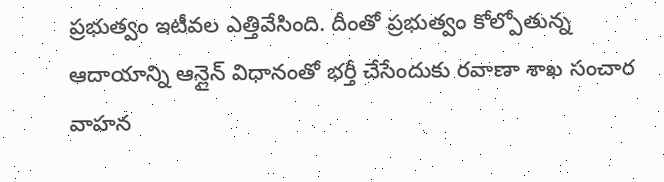ప్రభుత్వం ఇటీవల ఎత్తివేసింది. దీంతో ప్రభుత్వం కోల్పోతున్న ఆదాయాన్ని ఆన్లైన్ విధానంతో భర్తీ చేసేందుకు రవాణా శాఖ సంచార వాహన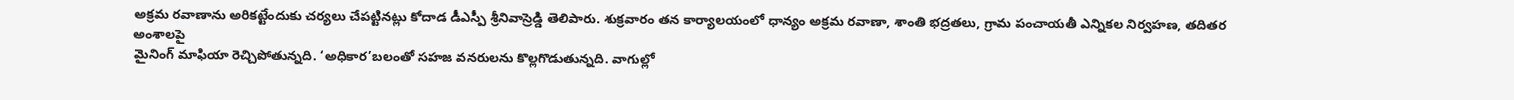అక్రమ రవాణాను అరికట్టేందుకు చర్యలు చేపట్టినట్లు కోదాడ డీఎస్పీ శ్రీనివాస్రెడ్డి తెలిపారు. శుక్రవారం తన కార్యాలయంలో ధాన్యం అక్రమ రవాణా, శాంతి భద్రతలు, గ్రామ పంచాయతీ ఎన్నికల నిర్వహణ, తదితర అంశాలపై
మైనింగ్ మాఫియా రెచ్చిపోతున్నది. ‘అధికార’బలంతో సహజ వనరులను కొల్లగొడుతున్నది. వాగుల్లో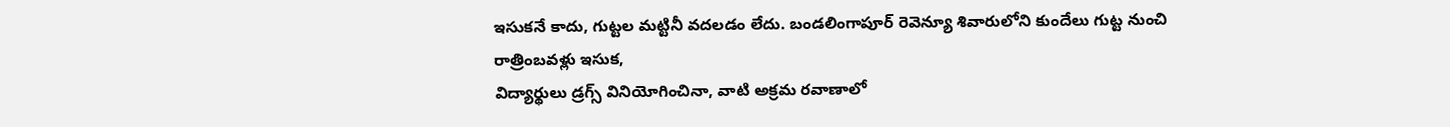ఇసుకనే కాదు, గుట్టల మట్టినీ వదలడం లేదు. బండలింగాపూర్ రెవెన్యూ శివారులోని కుందేలు గుట్ట నుంచి రాత్రింబవళ్లు ఇసుక,
విద్యార్థులు డ్రగ్స్ వినియోగించినా, వాటి అక్రమ రవాణాలో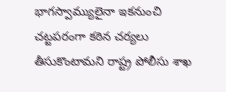భాగస్వామ్యులైనా ఇకనుంచి చట్టపరంగా కఠిన చర్యలు తీసుకొంటామని రాష్ట్ర పోలీసు శాఖ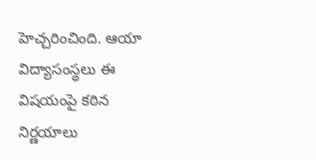హెచ్చరించింది. ఆయా విద్యాసంస్థలు ఈ విషయంపై కఠిన నిర్ణయాలు